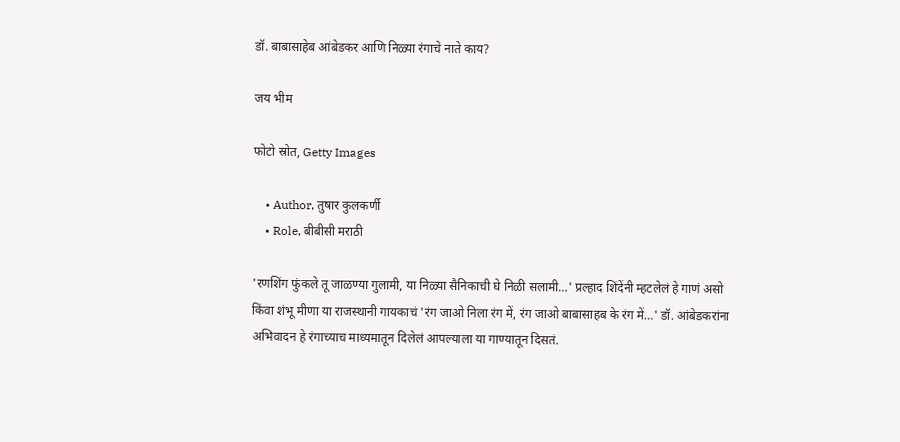डॉ. बाबासाहेब आंबेडकर आणि निळ्या रंगाचे नाते काय?

जय भीम

फोटो स्रोत, Getty Images

    • Author, तुषार कुलकर्णी
    • Role, बीबीसी मराठी

'रणशिंग फुंकले तू जाळण्या गुलामी, या निळ्या सैनिकाची घे निळी सलामी…' प्रल्हाद शिंदेंनी म्हटलेलं हे गाणं असो किंवा शंभू मीणा या राजस्थानी गायकाचं 'रंग जाओ निला रंग में, रंग जाओ बाबासाहब के रंग में…' डॉ. आंबेडकरांना अभिवादन हे रंगाच्याच माध्यमातून दिलेलं आपल्याला या गाण्यातून दिसतं.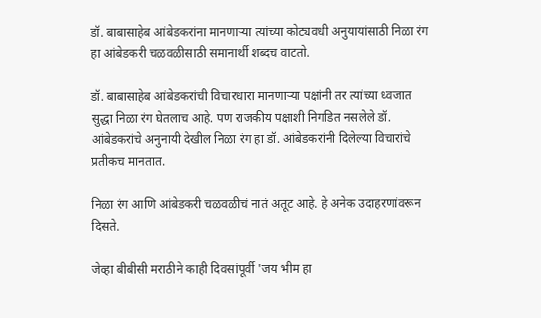डॉ. बाबासाहेब आंबेडकरांना मानणाऱ्या त्यांच्या कोट्यवधी अनुयायांसाठी निळा रंग हा आंबेडकरी चळवळीसाठी समानार्थी शब्दच वाटतो.

डॉ. बाबासाहेब आंबेडकरांची विचारधारा मानणाऱ्या पक्षांनी तर त्यांच्या ध्वजात सुद्धा निळा रंग घेतलाच आहे. पण राजकीय पक्षाशी निगडित नसलेले डॉ. आंबेडकरांचे अनुनायी देखील निळा रंग हा डॉ. आंबेडकरांनी दिलेल्या विचारांचे प्रतीकच मानतात.

निळा रंग आणि आंबेडकरी चळवळीचं नातं अतूट आहे. हे अनेक उदाहरणांवरून दिसते.

जेव्हा बीबीसी मराठीने काही दिवसांपूर्वी 'जय भीम हा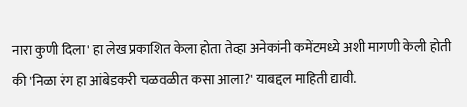नारा कुणी दिला' हा लेख प्रकाशित केला होता तेव्हा अनेकांनी कमेंटमध्ये अशी मागणी केली होती की 'निळा रंग हा आंबेडकरी चळवळीत कसा आला?' याबद्दल माहिती द्यावी.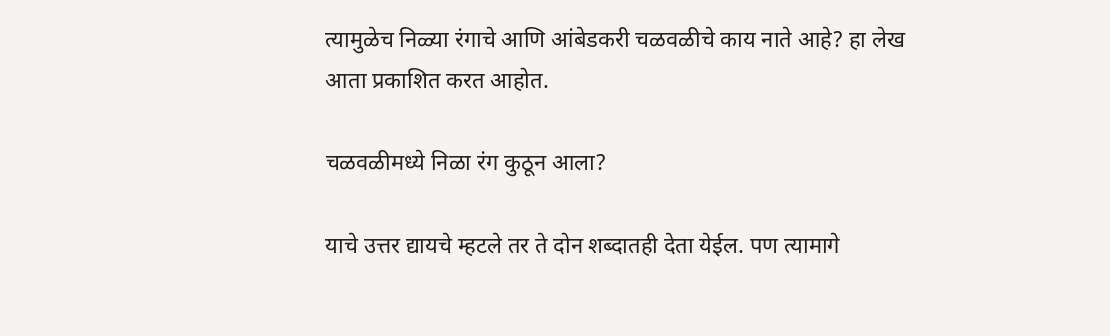त्यामुळेच निळ्या रंगाचे आणि आंबेडकरी चळवळीचे काय नाते आहे? हा लेख आता प्रकाशित करत आहोत.

चळवळीमध्ये निळा रंग कुठून आला?

याचे उत्तर द्यायचे म्हटले तर ते दोन शब्दातही देता येईल. पण त्यामागे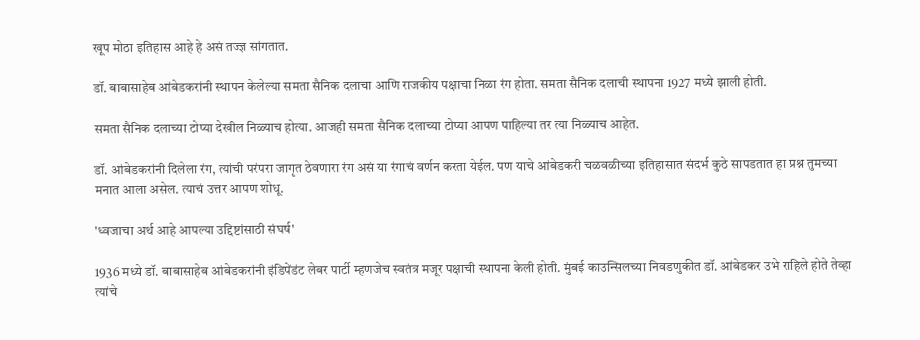खूप मोठा इतिहास आहे हे असं तज्ज्ञ सांगतात.

डॉ. बाबासाहेब आंबेडकरांनी स्थापन केलेल्या समता सैनिक दलाचा आणि राजकीय पक्षाचा निळा रंग होता. समता सैनिक दलाची स्थापना 1927 मध्ये झाली होती.

समता सैनिक दलाच्या टोप्या देखील निळ्याच होत्या. आजही समता सैनिक दलाच्या टोप्या आपण पाहिल्या तर त्या निळ्याच आहेत.

डॉ. आंबेडकरांनी दिलेला रंग, त्यांची परंपरा जागृत ठेवणारा रंग असं या रंगाचं वर्णन करता येईल. पण याचे आंबेडकरी चळवळीच्या इतिहासात संदर्भ कुठे सापडतात हा प्रश्न तुमच्या मनात आला असेल. त्याचं उत्तर आपण शोधू.

'ध्वजाचा अर्थ आहे आपल्या उद्दिष्टांसाठी संघर्ष'

1936 मध्ये डॉ. बाबासाहेब आंबेडकरांनी इंडिपेंडंट लेबर पार्टी म्हणजेच स्वतंत्र मजूर पक्षाची स्थापना केली होती. मुंबई काउन्सिलच्या निवडणुकीत डॉ. आंबेडकर उभे राहिले होते तेव्हा त्यांचे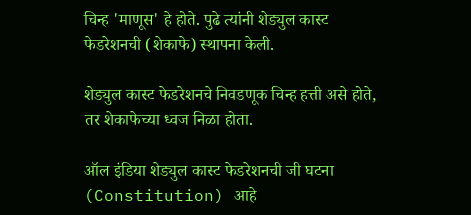चिन्ह 'माणूस' हे होते. पुढे त्यांनी शेड्युल कास्ट फेडरेशनची (शेकाफे) स्थापना केली.

शेड्युल कास्ट फेडरेशनचे निवडणूक चिन्ह हत्ती असे होते, तर शेकाफेच्या ध्वज निळा होता.

ऑल इंडिया शेड्युल कास्ट फेडरेशनची जी घटना (Constitution) आहे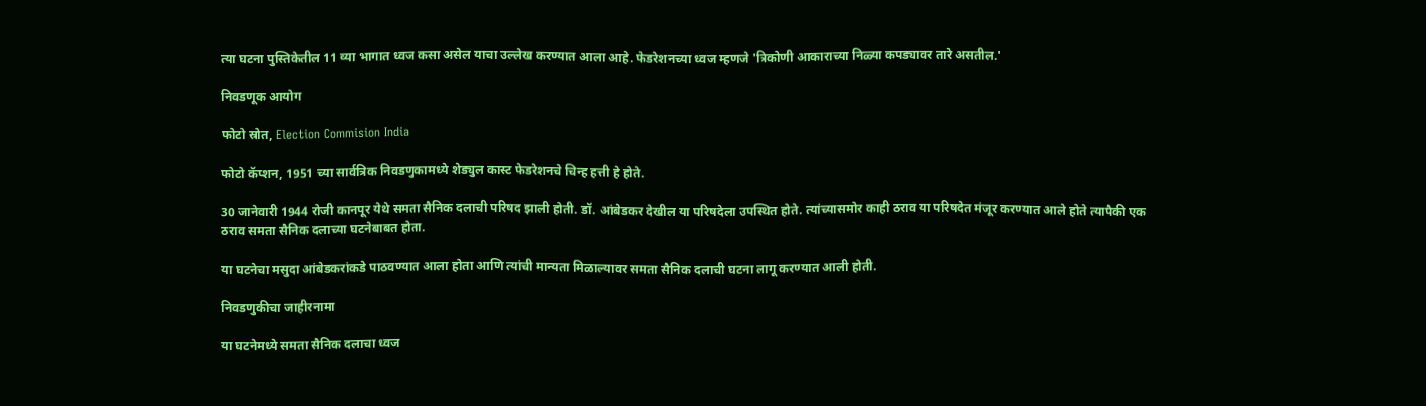त्या घटना पुस्तिकेतील 11 व्या भागात ध्वज कसा असेल याचा उल्लेख करण्यात आला आहे. फेडरेशनच्या ध्वज म्हणजे 'त्रिकोणी आकाराच्या निळ्या कपड्यावर तारे असतील.'

निवडणूक आयोग

फोटो स्रोत, Election Commision India

फोटो कॅप्शन, 1951 च्या सार्वत्रिक निवडणुकामध्ये शेड्युल कास्ट फेडरेशनचे चिन्ह हत्ती हे होते.

30 जानेवारी 1944 रोजी कानपूर येथे समता सैनिक दलाची परिषद झाली होती. डॉ. आंबेडकर देखील या परिषदेला उपस्थित होते. त्यांच्यासमोर काही ठराव या परिषदेत मंजूर करण्यात आले होते त्यापैकी एक ठराव समता सैनिक दलाच्या घटनेबाबत होता.

या घटनेचा मसुदा आंबेडकरांकडे पाठवण्यात आला होता आणि त्यांची मान्यता मिळाल्यावर समता सैनिक दलाची घटना लागू करण्यात आली होती.

निवडणुकीचा जाहीरनामा

या घटनेमध्ये समता सैनिक दलाचा ध्वज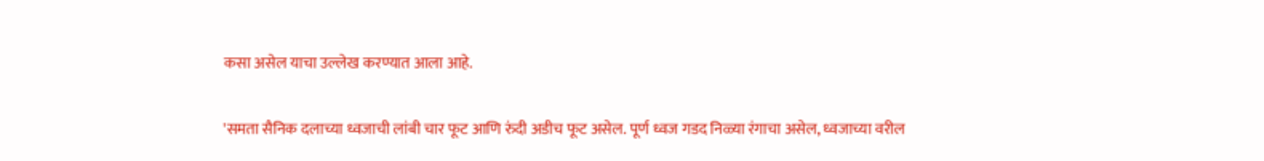कसा असेल याचा उल्लेख करण्यात आला आहे.

'समता सैनिक दलाच्या ध्वजाची लांबी चार फूट आणि रुंदी अडीच फूट असेल. पूर्ण ध्वज गडद निळ्या रंगाचा असेल, ध्वजाच्या वरील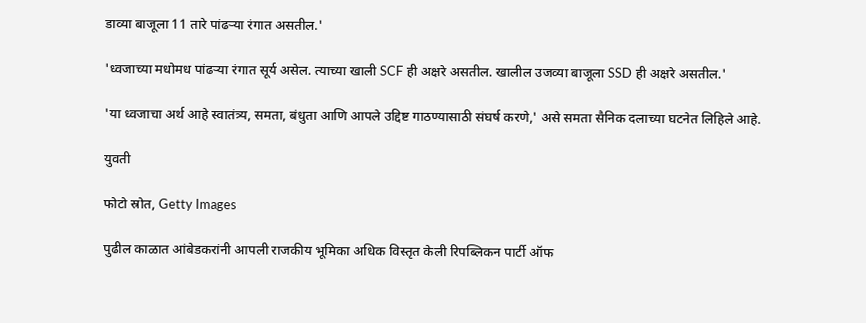डाव्या बाजूला 11 तारे पांढऱ्या रंगात असतील.'

'ध्वजाच्या मधोमध पांढऱ्या रंगात सूर्य असेल. त्याच्या खाली SCF ही अक्षरे असतील. खालील उजव्या बाजूला SSD ही अक्षरे असतील.'

'या ध्वजाचा अर्थ आहे स्वातंत्र्य, समता, बंधुता आणि आपले उद्दिष्ट गाठण्यासाठी संघर्ष करणे,' असे समता सैनिक दलाच्या घटनेत लिहिले आहे.

युवती

फोटो स्रोत, Getty Images

पुढील काळात आंबेडकरांनी आपली राजकीय भूमिका अधिक विस्तृत केली रिपब्लिकन पार्टी ऑफ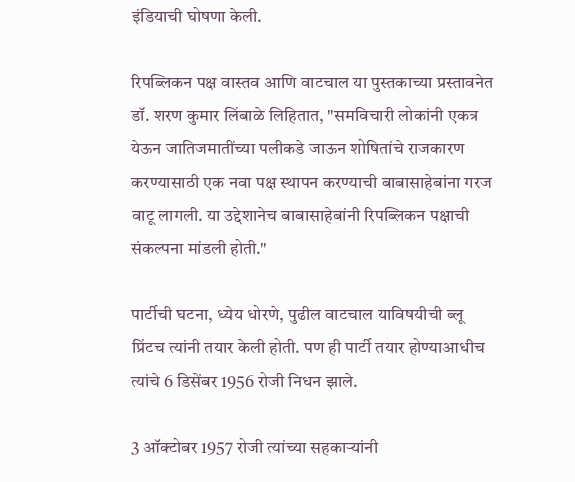इंडियाची घोषणा केली.

रिपब्लिकन पक्ष वास्तव आणि वाटचाल या पुस्तकाच्या प्रस्तावनेत डॉ. शरण कुमार लिंबाळे लिहितात, "समविचारी लोकांनी एकत्र येऊन जातिजमातींच्या पलीकडे जाऊन शोषितांचे राजकारण करण्यासाठी एक नवा पक्ष स्थापन करण्याची बाबासाहेबांना गरज वाटू लागली. या उद्देशानेच बाबासाहेबांनी रिपब्लिकन पक्षाची संकल्पना मांडली होती."

पार्टीची घटना, ध्येय धोरणे, पुढील वाटचाल याविषयीची ब्लू प्रिंटच त्यांनी तयार केली होती. पण ही पार्टी तयार होण्याआधीच त्यांचे 6 डिसेंबर 1956 रोजी निधन झाले.

3 ऑक्टोबर 1957 रोजी त्यांच्या सहकाऱ्यांनी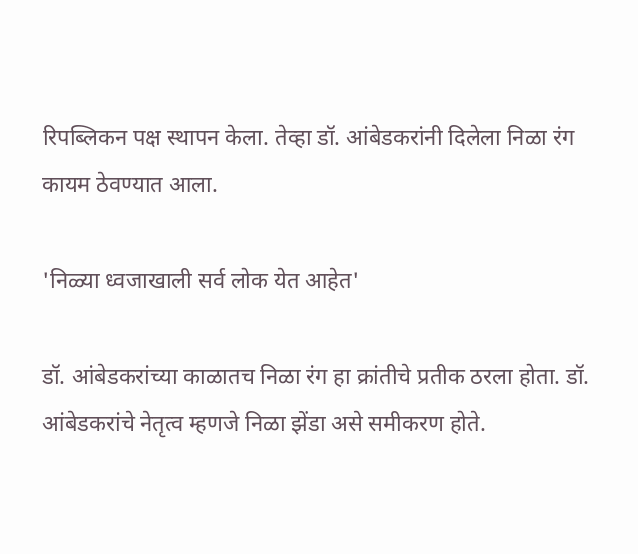रिपब्लिकन पक्ष स्थापन केला. तेव्हा डॉ. आंबेडकरांनी दिलेला निळा रंग कायम ठेवण्यात आला.

'निळ्या ध्वजाखाली सर्व लोक येत आहेत'

डॉ. आंबेडकरांच्या काळातच निळा रंग हा क्रांतीचे प्रतीक ठरला होता. डॉ. आंबेडकरांचे नेतृत्व म्हणजे निळा झेंडा असे समीकरण होते.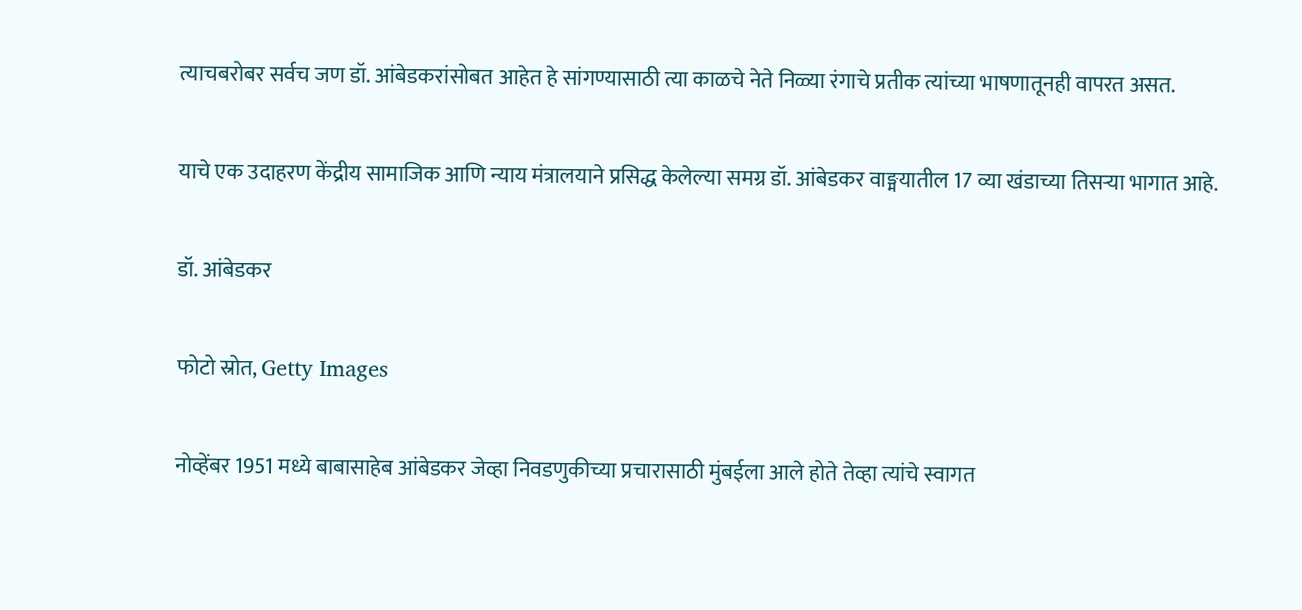त्याचबरोबर सर्वच जण डॉ. आंबेडकरांसोबत आहेत हे सांगण्यासाठी त्या काळचे नेते निळ्या रंगाचे प्रतीक त्यांच्या भाषणातूनही वापरत असत.

याचे एक उदाहरण केंद्रीय सामाजिक आणि न्याय मंत्रालयाने प्रसिद्ध केलेल्या समग्र डॉ. आंबेडकर वाङ्मयातील 17 व्या खंडाच्या तिसऱ्या भागात आहे.

डॉ. आंबेडकर

फोटो स्रोत, Getty Images

नोव्हेंबर 1951 मध्ये बाबासाहेब आंबेडकर जेव्हा निवडणुकीच्या प्रचारासाठी मुंबईला आले होते तेव्हा त्यांचे स्वागत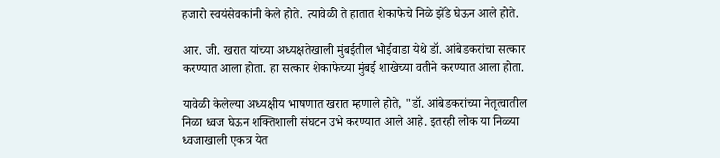हजारो स्वयंसेवकांनी केले होते. त्यावेळी ते हातात शेकाफेचे निळे झेंडे घेऊन आले होते.

आर. जी. खरात यांच्या अध्यक्षतेखाली मुंबईतील भोईवाडा येथे डॉ. आंबेडकरांचा सत्कार करण्यात आला होता. हा सत्कार शेकाफेच्या मुंबई शाखेच्या वतीने करण्यात आला होता.

यावेळी केलेल्या अध्यक्षीय भाषणात खरात म्हणाले होते, "डॉ. आंबेडकरांच्या नेतृत्वातील निळा ध्वज घेऊन शक्तिशाली संघटन उभे करण्यात आले आहे. इतरही लोक या निळ्या ध्वजाखाली एकत्र येत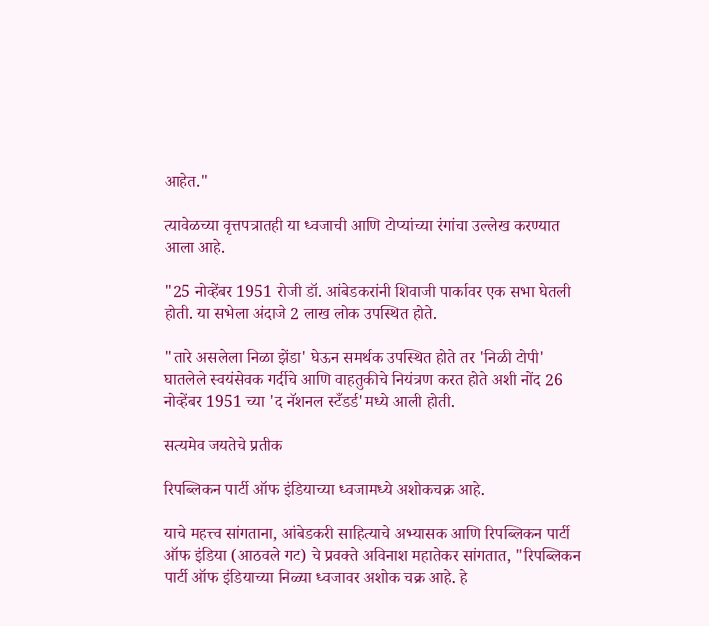आहेत."

त्यावेळच्या वृत्तपत्रातही या ध्वजाची आणि टोप्यांच्या रंगांचा उल्लेख करण्यात आला आहे.

"25 नोव्हेंबर 1951 रोजी डॉ. आंबेडकरांनी शिवाजी पार्कावर एक सभा घेतली होती. या सभेला अंदाजे 2 लाख लोक उपस्थित होते.

"तारे असलेला निळा झेंडा' घेऊन समर्थक उपस्थित होते तर 'निळी टोपी' घातलेले स्वयंसेवक गर्दीचे आणि वाहतुकीचे नियंत्रण करत होते अशी नोंद 26 नोव्हेंबर 1951 च्या 'द नॅशनल स्टँडर्ड'मध्ये आली होती.

सत्यमेव जयतेचे प्रतीक

रिपब्लिकन पार्टी ऑफ इंडियाच्या ध्वजामध्ये अशोकचक्र आहे.

याचे महत्त्व सांगताना, आंबेडकरी साहित्याचे अभ्यासक आणि रिपब्लिकन पार्टी ऑफ इंडिया (आठवले गट) चे प्रवक्ते अविनाश महातेकर सांगतात, "रिपब्लिकन पार्टी ऑफ इंडियाच्या निळ्या ध्वजावर अशोक चक्र आहे. हे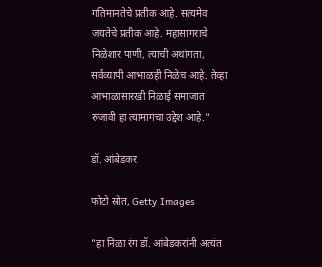गतिमानतेचे प्रतीक आहे. सत्यमेव जयतेचे प्रतीक आहे. महासागराचे निळेशार पाणी, त्याची अथांगता, सर्वव्यापी आभाळही निळेच आहे. तेव्हा आभाळासारखी निळाई समाजात रुजावी हा त्यामागचा उद्देश आहे."

डॉ. आंबेडकर

फोटो स्रोत, Getty Images

"हा निळा रंग डॉ. आंबेडकरांनी अत्यंत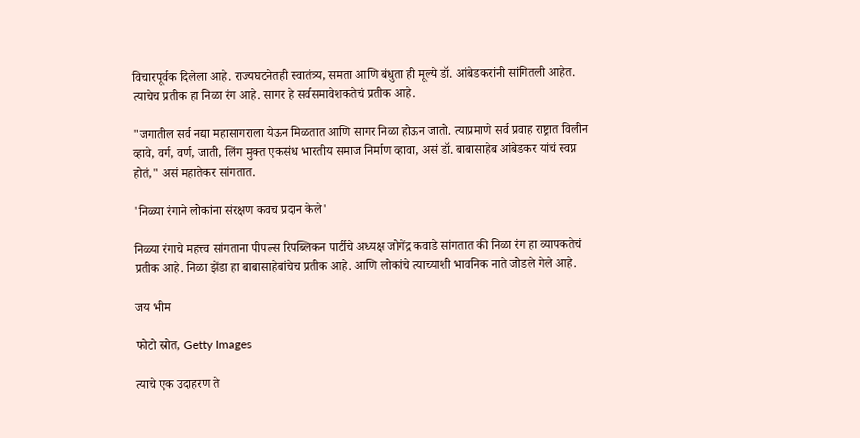विचारपूर्वक दिलेला आहे. राज्यघटनेतही स्वातंत्र्य, समता आणि बंधुता ही मूल्ये डॉ. आंबेडकरांनी सांगितली आहेत. त्याचेच प्रतीक हा निळा रंग आहे. सागर हे सर्वसमावेशकतेचं प्रतीक आहे.

"जगातील सर्व नद्या महासागराला येऊन मिळतात आणि सागर निळा होऊन जातो. त्याप्रमाणे सर्व प्रवाह राष्ट्रात विलीन व्हावे, वर्ग, वर्ण, जाती, लिंग मुक्त एकसंध भारतीय समाज निर्माण व्हावा, असं डॉ. बाबासाहेब आंबेडकर यांचं स्वप्न होतं," असं महातेकर सांगतात.

'निळ्या रंगाने लोकांना संरक्षण कवच प्रदान केले'

निळ्या रंगाचे महत्त्व सांगताना पीपल्स रिपब्लिकन पार्टीचे अध्यक्ष जोगेंद्र कवाडे सांगतात की निळा रंग हा व्यापकतेचं प्रतीक आहे. निळा झेंडा हा बाबासाहेबांचेच प्रतीक आहे. आणि लोकांचे त्याच्याशी भावनिक नाते जोडले गेले आहे.

जय भीम

फोटो स्रोत, Getty Images

त्याचे एक उदाहरण ते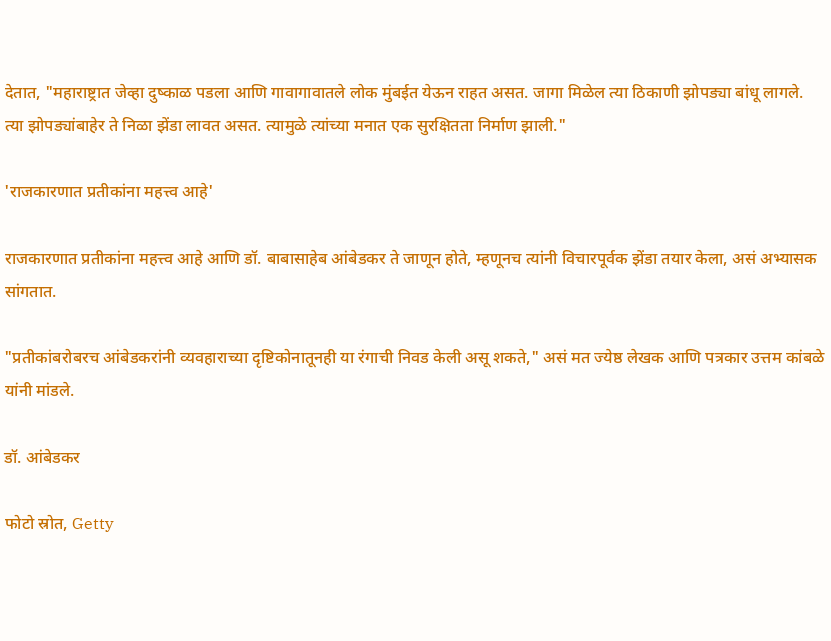देतात, "महाराष्ट्रात जेव्हा दुष्काळ पडला आणि गावागावातले लोक मुंबईत येऊन राहत असत. जागा मिळेल त्या ठिकाणी झोपड्या बांधू लागले. त्या झोपड्यांबाहेर ते निळा झेंडा लावत असत. त्यामुळे त्यांच्या मनात एक सुरक्षितता निर्माण झाली."

'राजकारणात प्रतीकांना महत्त्व आहे'

राजकारणात प्रतीकांना महत्त्व आहे आणि डॉ. बाबासाहेब आंबेडकर ते जाणून होते, म्हणूनच त्यांनी विचारपूर्वक झेंडा तयार केला, असं अभ्यासक सांगतात.

"प्रतीकांबरोबरच आंबेडकरांनी व्यवहाराच्या दृष्टिकोनातूनही या रंगाची निवड केली असू शकते," असं मत ज्येष्ठ लेखक आणि पत्रकार उत्तम कांबळे यांनी मांडले.

डॉ. आंबेडकर

फोटो स्रोत, Getty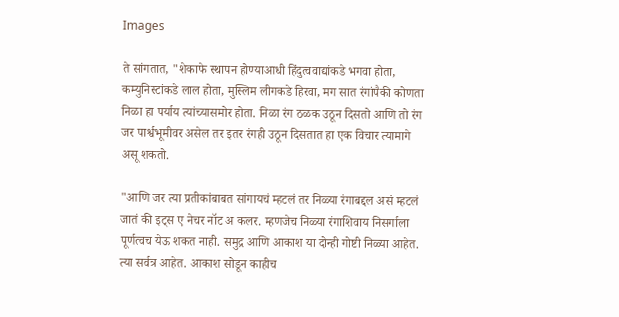Images

ते सांगतात, "शेकाफे स्थापन होण्याआधी हिंदुत्ववाद्यांकडे भगवा होता, कम्युनिस्टांकडे लाल होता, मुस्लिम लीगकडे हिरवा, मग सात रंगांपैकी कोणता निळा हा पर्याय त्यांच्यासमोर होता. निळा रंग ठळक उठून दिसतो आणि तो रंग जर पार्श्वभूमीवर असेल तर इतर रंगही उठून दिसतात हा एक विचार त्यामागे असू शकतो.

"आणि जर त्या प्रतीकांबाबत सांगायचं म्हटलं तर निळ्या रंगाबद्दल असं म्हटलं जातं की इट्स ए नेचर नॉट अ कलर. म्हणजेच निळ्या रंगाशिवाय निसर्गाला पूर्णत्वच येऊ शकत नाही. समुद्र आणि आकाश या दोन्ही गोष्टी निळ्या आहेत. त्या सर्वत्र आहेत. आकाश सोडून काहीच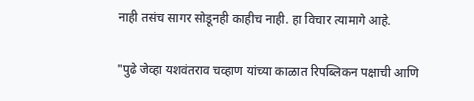नाही तसंच सागर सोडूनही काहीच नाही. हा विचार त्यामागे आहे.

"पुढे जेव्हा यशवंतराव चव्हाण यांच्या काळात रिपब्लिकन पक्षाची आणि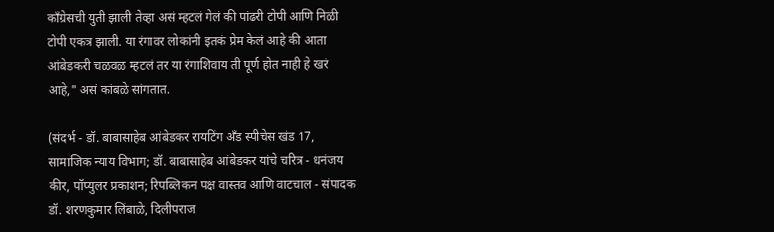काँग्रेसची युती झाली तेव्हा असं म्हटलं गेलं की पांढरी टोपी आणि निळी टोपी एकत्र झाली. या रंगावर लोकांनी इतकं प्रेम केलं आहे की आता आंबेडकरी चळवळ म्हटलं तर या रंगाशिवाय ती पूर्ण होत नाही हे खरं आहे," असं कांबळे सांगतात.

(संदर्भ - डॉ. बाबासाहेब आंबेडकर रायटिंग ॲंड स्पीचेस खंड 17, सामाजिक न्याय विभाग; डॉ. बाबासाहेब आंबेडकर यांचे चरित्र - धनंजय कीर, पॉप्युलर प्रकाशन; रिपब्लिकन पक्ष वास्तव आणि वाटचाल - संपादक डॉ. शरणकुमार लिंबाळे, दिलीपराज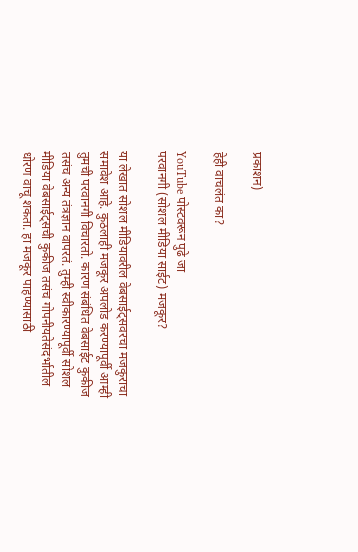प्रकाशन)

हेही वाचलंत का?

YouTube पोस्टवरून पुढे जा
परवानगी (सोशल मीडिया साईट) मजकूर?

या लेखात सोशल मीडियावरील वेबसाईट्सवरचा मजकुराचा समावेश आहे. कुठलाही मजकूर अपलोड करण्यापूर्वी आम्ही तुमची परवानगी विचारतो. कारण संबंधित वेबसाईट कुकीज तसंच अन्य तंत्रज्ञान वापरतं. तुम्ही स्वीकारण्यापूर्वी सोशल मीडिया वेबसाईट्सची कुकीज तसंच गोपनीयतेसंदर्भातील धोरण वाचू शकता. हा मजकूर पाहण्यासाठी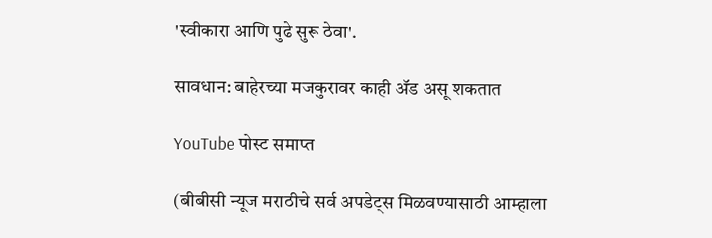'स्वीकारा आणि पुढे सुरू ठेवा'.

सावधान: बाहेरच्या मजकुरावर काही ॲड असू शकतात

YouTube पोस्ट समाप्त

(बीबीसी न्यूज मराठीचे सर्व अपडेट्स मिळवण्यासाठी आम्हाला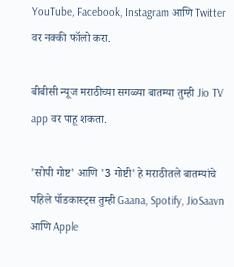YouTube, Facebook, Instagram आणि Twitter वर नक्की फॉलो करा.

बीबीसी न्यूज मराठीच्या सगळ्या बातम्या तुम्ही Jio TV app वर पाहू शकता.

'सोपी गोष्ट' आणि '3 गोष्टी' हे मराठीतले बातम्यांचे पहिले पॉडकास्ट्स तुम्ही Gaana, Spotify, JioSaavn आणि Apple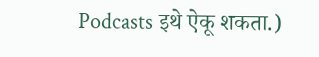Podcasts इथे ऐकू शकता.)